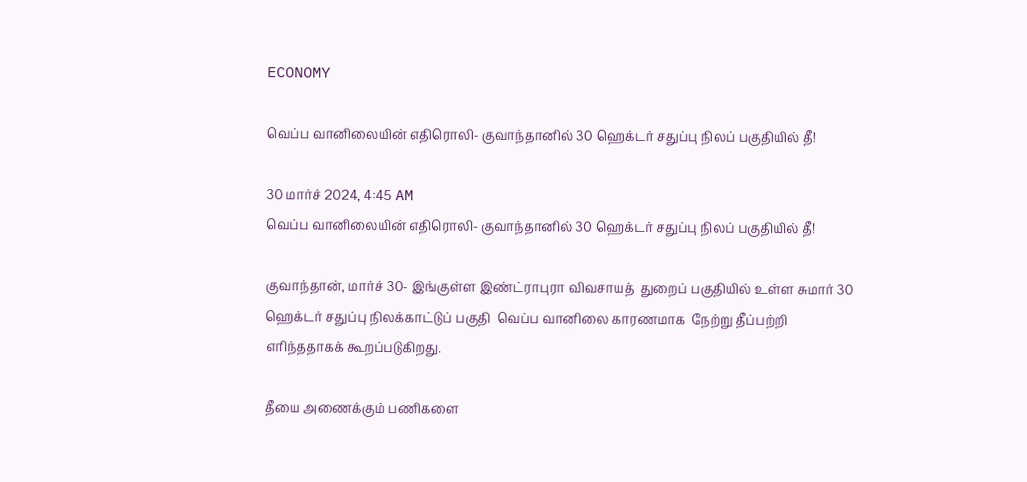ECONOMY

வெப்ப வானிலையின் எதிரொலி- குவாந்தானில் 30 ஹெக்டர் சதுப்பு நிலப் பகுதியில் தீ!

30 மார்ச் 2024, 4:45 AM
வெப்ப வானிலையின் எதிரொலி- குவாந்தானில் 30 ஹெக்டர் சதுப்பு நிலப் பகுதியில் தீ!

குவாந்தான், மார்ச் 30- இங்குள்ள இண்ட்ராபுரா விவசாயத்  துறைப் பகுதியில் உள்ள சுமார் 30 ஹெக்டர் சதுப்பு நிலக்காட்டுப் பகுதி  வெப்ப வானிலை காரணமாக  நேற்று தீப்பற்றி எரிந்ததாகக் கூறப்படுகிறது.

தீயை அணைக்கும் பணிகளை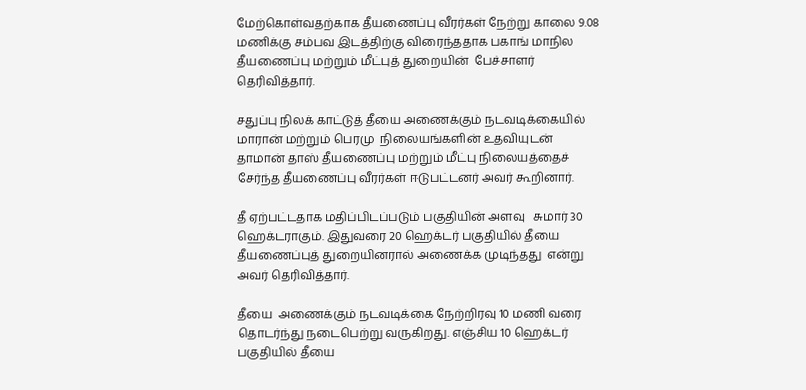மேற்கொள்வதற்காக தீயணைப்பு வீரர்கள் நேற்று காலை 9.08 மணிக்கு சம்பவ இடத்திற்கு விரைந்ததாக பகாங் மாநில  தீயணைப்பு மற்றும் மீட்புத் துறையின்  பேச்சாளர் தெரிவித்தார்.

சதுப்பு நிலக் காட்டுத் தீயை அணைக்கும் நடவடிக்கையில்  மாரான் மற்றும் பெரமு  நிலையங்களின் உதவியுடன் தாமான் தாஸ் தீயணைப்பு மற்றும் மீட்பு நிலையத்தைச் சேர்ந்த தீயணைப்பு வீரர்கள் ஈடுபட்டனர் அவர் கூறினார்.

தீ ஏற்பட்டதாக மதிப்பிடப்படும் பகுதியின் அளவு   சுமார் 30 ஹெக்டராகும். இதுவரை 20 ஹெக்டர் பகுதியில் தீயை தீயணைப்புத் துறையினரால் அணைக்க முடிந்தது  என்று அவர் தெரிவித்தார்.

தீயை  அணைக்கும் நடவடிக்கை நேற்றிரவு 10 மணி வரை தொடர்ந்து நடைபெற்று வருகிறது. எஞ்சிய 10 ஹெக்டர் பகுதியில் தீயை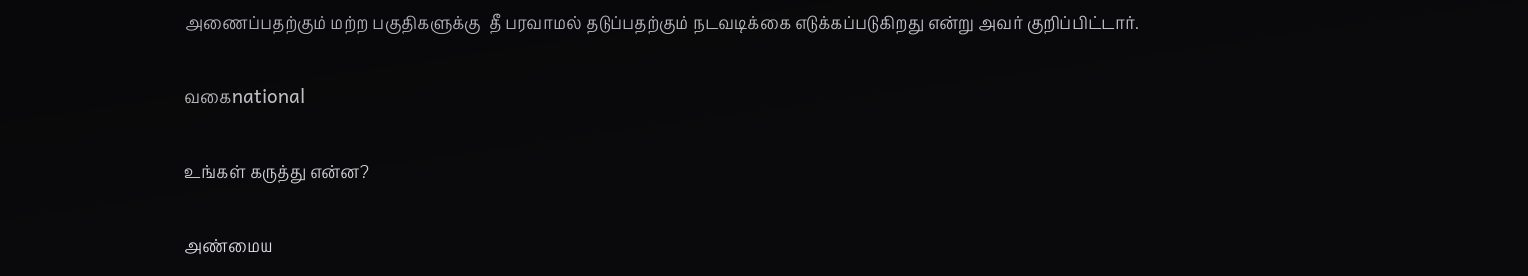அணைப்பதற்கும் மற்ற பகுதிகளுக்கு  தீ பரவாமல் தடுப்பதற்கும் நடவடிக்கை எடுக்கப்படுகிறது என்று அவர் குறிப்பிட்டார்.

வகைnational

உங்கள் கருத்து என்ன?

அண்மைய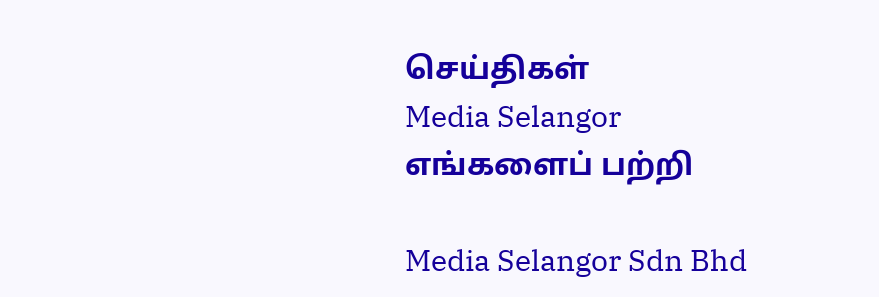செய்திகள்
Media Selangor
எங்களைப் பற்றி

Media Selangor Sdn Bhd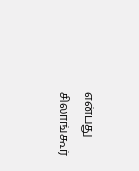என்பது சிலாங்கூர்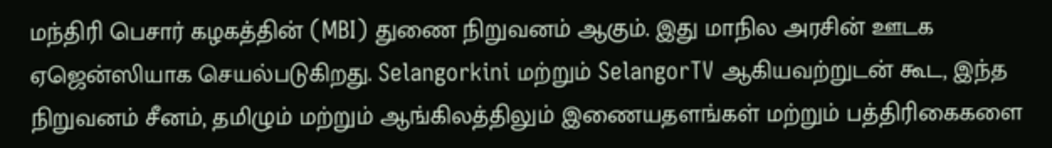மந்திரி பெசார் கழகத்தின் (MBI) துணை நிறுவனம் ஆகும். இது மாநில அரசின் ஊடக ஏஜென்ஸியாக செயல்படுகிறது. Selangorkini மற்றும் SelangorTV ஆகியவற்றுடன் கூட, இந்த நிறுவனம் சீனம், தமிழும் மற்றும் ஆங்கிலத்திலும் இணையதளங்கள் மற்றும் பத்திரிகைகளை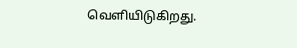வெளியிடுகிறது.